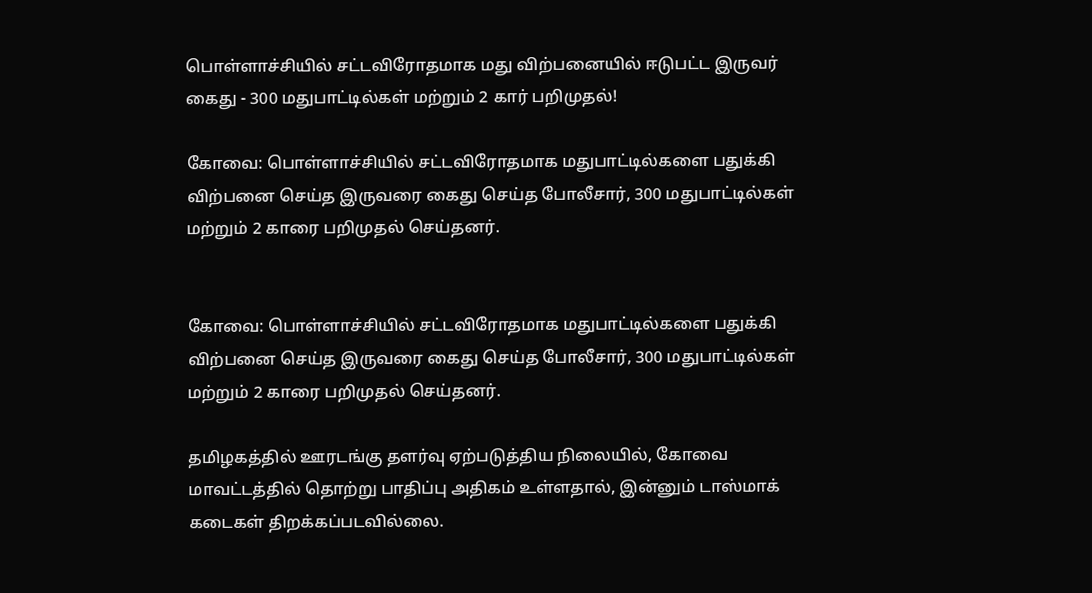பொள்ளாச்சியில் சட்டவிரோதமாக மது விற்பனையில் ஈடுபட்ட இருவர் கைது - 300 மதுபாட்டில்கள் மற்றும் 2 கார் பறிமுதல்!

கோவை: பொள்ளாச்சியில் சட்டவிரோதமாக மதுபாட்டில்களை பதுக்கி விற்பனை செய்த இருவரை கைது செய்த போலீசார், 300 மதுபாட்டில்கள் மற்றும் 2 காரை பறிமுதல் செய்தனர்.


கோவை: பொள்ளாச்சியில் சட்டவிரோதமாக மதுபாட்டில்களை பதுக்கி விற்பனை செய்த இருவரை கைது செய்த போலீசார், 300 மதுபாட்டில்கள் மற்றும் 2 காரை பறிமுதல் செய்தனர்.

தமிழகத்தில் ஊரடங்கு தளர்வு ஏற்படுத்திய நிலையில், கோவை மாவட்டத்தில் தொற்று பாதிப்பு அதிகம் உள்ளதால், இன்னும் டாஸ்மாக் கடைகள் திறக்கப்படவில்லை.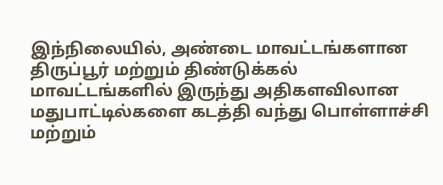இந்நிலையில், அண்டை மாவட்டங்களான திருப்பூர் மற்றும் திண்டுக்கல் மாவட்டங்களில் இருந்து அதிகளவிலான மதுபாட்டில்களை கடத்தி வந்து பொள்ளாச்சி மற்றும்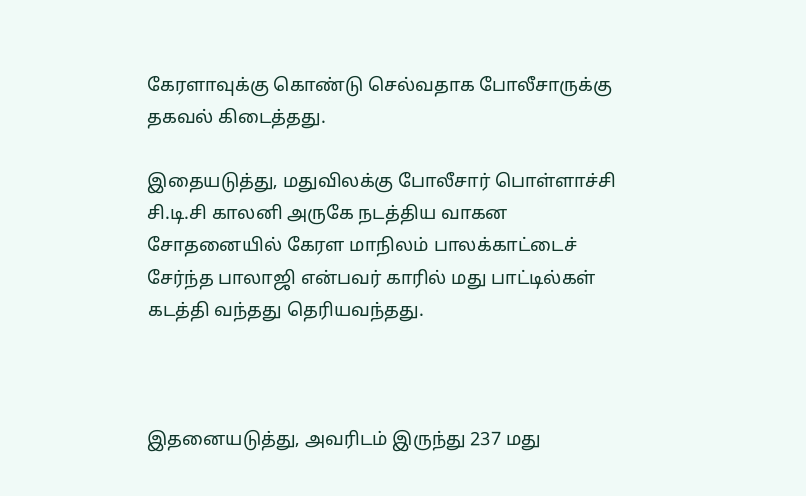கேரளாவுக்கு கொண்டு செல்வதாக போலீசாருக்கு தகவல் கிடைத்தது.

இதையடுத்து, மதுவிலக்கு போலீசார் பொள்ளாச்சி சி.டி.சி காலனி அருகே நடத்திய வாகன சோதனையில் கேரள மாநிலம் பாலக்காட்டைச் சேர்ந்த பாலாஜி என்பவர் காரில் மது பாட்டில்கள் கடத்தி வந்தது தெரியவந்தது.



இதனையடுத்து, அவரிடம் இருந்து 237 மது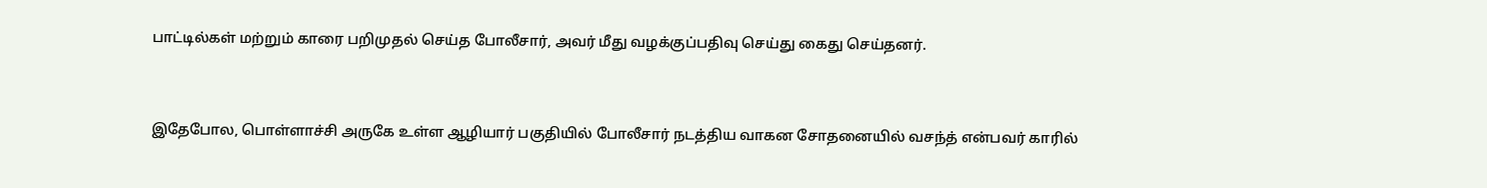பாட்டில்கள் மற்றும் காரை பறிமுதல் செய்த போலீசார், அவர் மீது வழக்குப்பதிவு செய்து கைது செய்தனர்.



இதேபோல, பொள்ளாச்சி அருகே உள்ள ஆழியார் பகுதியில் போலீசார் நடத்திய வாகன சோதனையில் வசந்த் என்பவர் காரில்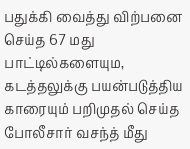பதுக்கி வைத்து விற்பனை செய்த 67 மது பாட்டில்களையும, கடத்தலுக்கு பயன்படுத்திய காரையும் பறிமுதல் செய்த போலீசார் வசந்த் மீது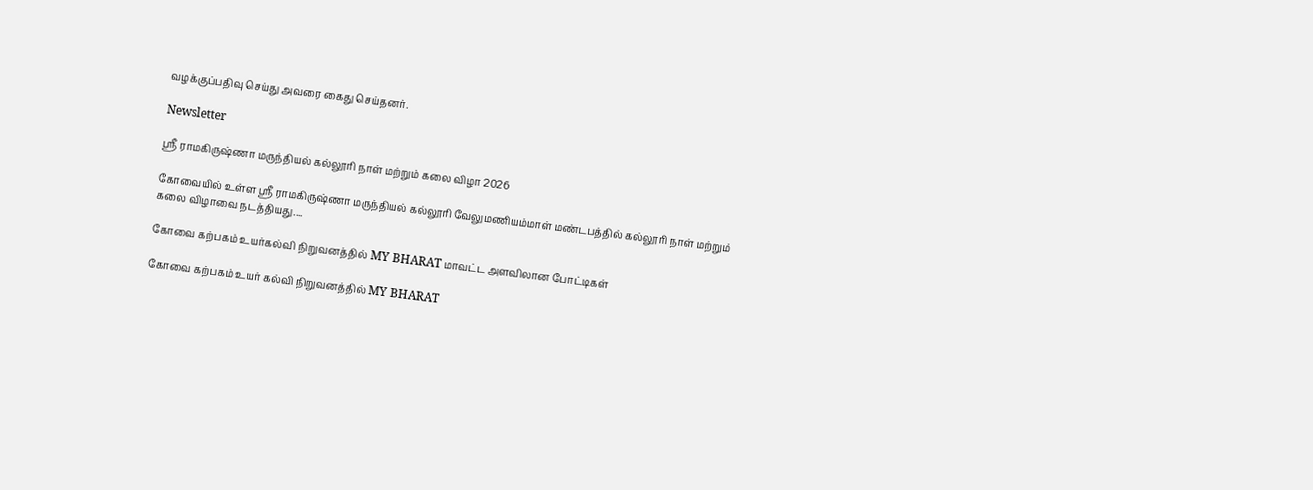வழக்குப்பதிவு செய்து அவரை கைது செய்தனர்.

Newsletter

ஸ்ரீ ராமகிருஷ்ணா மருந்தியல் கல்லூரி நாள் மற்றும் கலை விழா 2026

கோவையில் உள்ள ஸ்ரீ ராமகிருஷ்ணா மருந்தியல் கல்லூரி வேலுமணியம்மாள் மண்டபத்தில் கல்லூரி நாள் மற்றும் கலை விழாவை நடத்தியது....

கோவை கற்பகம் உயர்கல்வி நிறுவனத்தில் MY BHARAT மாவட்ட அளவிலான போட்டிகள்

கோவை கற்பகம் உயர் கல்வி நிறுவனத்தில் MY BHARAT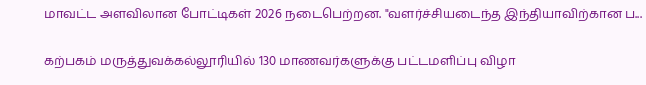மாவட்ட அளவிலான போட்டிகள் 2026 நடைபெற்றன. "வளர்ச்சியடைந்த இந்தியாவிற்கான ப...

கற்பகம் மருத்துவக்கல்லூரியில் 130 மாணவர்களுக்கு பட்டமளிப்பு விழா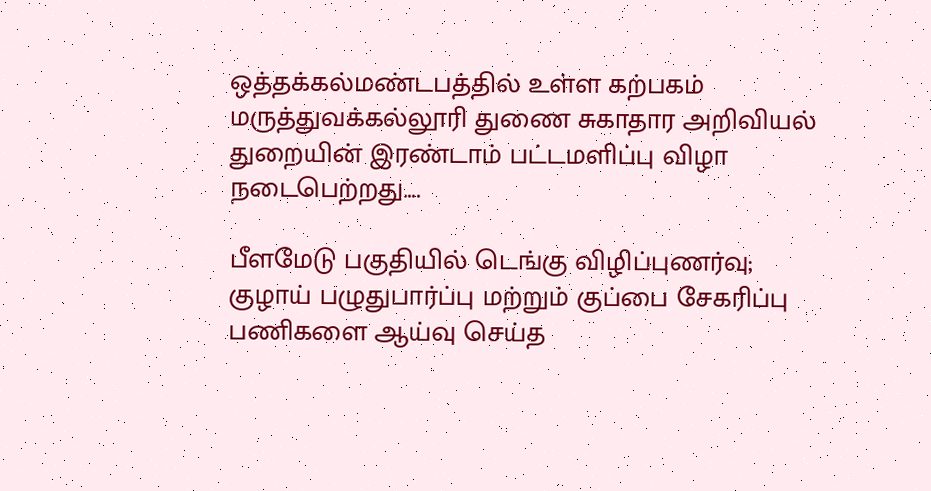ஒத்தக்கல்மண்டபத்தில் உள்ள கற்பகம் மருத்துவக்கல்லூரி துணை சுகாதார அறிவியல் துறையின் இரண்டாம் பட்டமளிப்பு விழா நடைபெற்றது....

பீளமேடு பகுதியில் டெங்கு விழிப்புணர்வு; குழாய் பழுதுபார்ப்பு மற்றும் குப்பை சேகரிப்பு பணிகளை ஆய்வு செய்த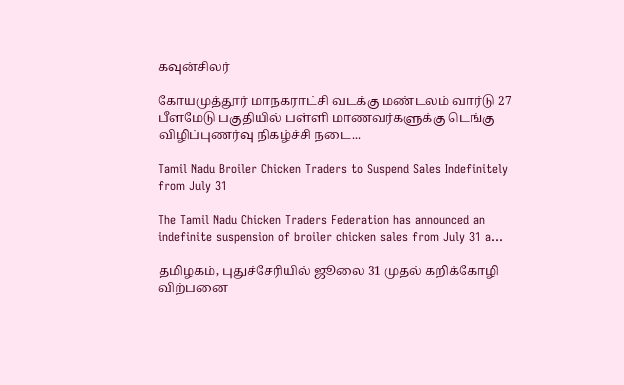கவுன்சிலர்

கோயமுத்தூர் மாநகராட்சி வடக்கு மண்டலம் வார்டு 27 பீளமேடு பகுதியில் பள்ளி மாணவர்களுக்கு டெங்கு விழிப்புணர்வு நிகழ்ச்சி நடை...

Tamil Nadu Broiler Chicken Traders to Suspend Sales Indefinitely from July 31

The Tamil Nadu Chicken Traders Federation has announced an indefinite suspension of broiler chicken sales from July 31 a...

தமிழகம், புதுச்சேரியில் ஜூலை 31 முதல் கறிக்கோழி விற்பனை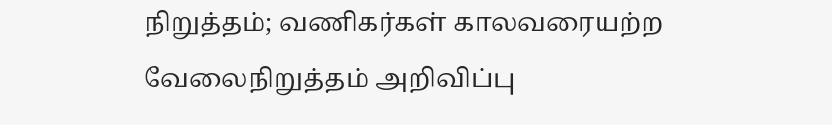நிறுத்தம்; வணிகர்கள் காலவரையற்ற வேலைநிறுத்தம் அறிவிப்பு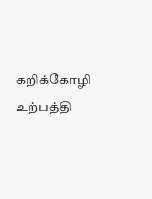கறிக்கோழி உற்பத்தி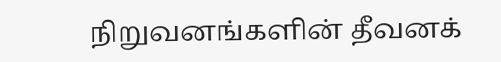நிறுவனங்களின் தீவனக்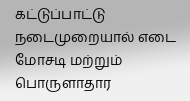கட்டுப்பாட்டு நடைமுறையால் எடை மோசடி மற்றும் பொருளாதார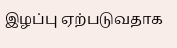இழப்பு ஏற்படுவதாக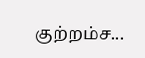குற்றம்ச...